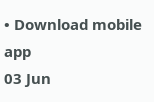• Download mobile app
03 Jun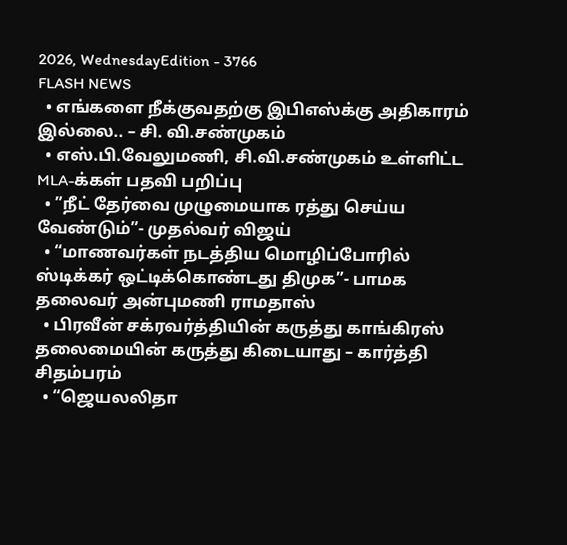2026, WednesdayEdition - 3766
FLASH NEWS
  • எங்களை நீக்குவதற்கு இபிஎஸ்க்கு அதிகாரம் இல்லை.. – சி. வி.சண்முகம்
  • எஸ்.பி.வேலுமணி, சி.வி.சண்முகம் உள்ளிட்ட MLA-க்கள் பதவி பறிப்பு
  • ”நீட் தேர்வை முழுமையாக ரத்து செய்ய வேண்டும்”- முதல்வர் விஜய்
  • “மாணவர்கள் நடத்திய மொழிப்போரில் ஸ்டிக்கர் ஒட்டிக்கொண்டது திமுக”- பாமக தலைவர் அன்புமணி ராமதாஸ்
  • பிரவீன் சக்ரவர்த்தியின் கருத்து காங்கிரஸ் தலைமையின் கருத்து கிடையாது – கார்த்தி சிதம்பரம்
  • “ஜெயலலிதா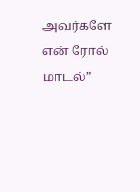அவர்களே என் ரோல் மாடல்”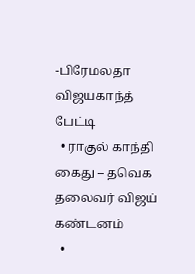-பிரேமலதா விஜயகாந்த் பேட்டி
  • ராகுல் காந்தி கைது – தவெக தலைவர் விஜய் கண்டனம்
  •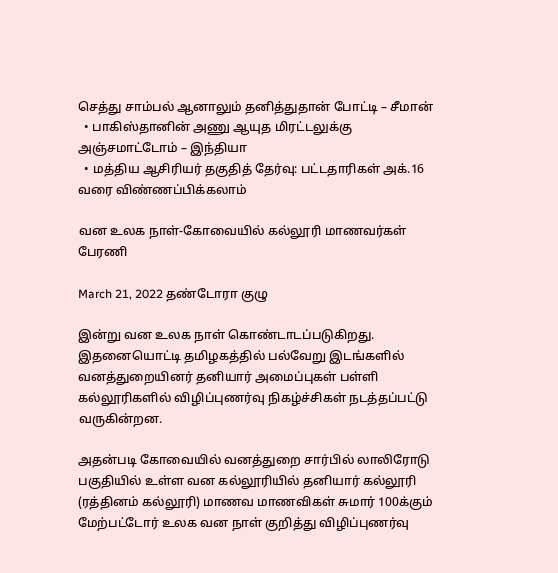செத்து சாம்பல் ஆனாலும் தனித்துதான் போட்டி – சீமான்
  • பாகிஸ்தானின் அணு ஆயுத மிரட்டலுக்கு அஞ்சமாட்டோம் – இந்தியா
  • மத்திய ஆசிரியர் தகுதித் தேர்வு: பட்டதாரிகள் அக்.16 வரை விண்ணப்பிக்கலாம்

வன உலக நாள்-கோவையில் கல்லூரி மாணவர்கள் பேரணி

March 21, 2022 தண்டோரா குழு

இன்று வன உலக நாள் கொண்டாடப்படுகிறது. இதனையொட்டி தமிழகத்தில் பல்வேறு இடங்களில் வனத்துறையினர் தனியார் அமைப்புகள் பள்ளி கல்லூரிகளில் விழிப்புணர்வு நிகழ்ச்சிகள் நடத்தப்பட்டு வருகின்றன.

அதன்படி கோவையில் வனத்துறை சார்பில் லாலிரோடு பகுதியில் உள்ள வன கல்லூரியில் தனியார் கல்லூரி (ரத்தினம் கல்லூரி) மாணவ மாணவிகள் சுமார் 100க்கும் மேற்பட்டோர் உலக வன நாள் குறித்து விழிப்புணர்வு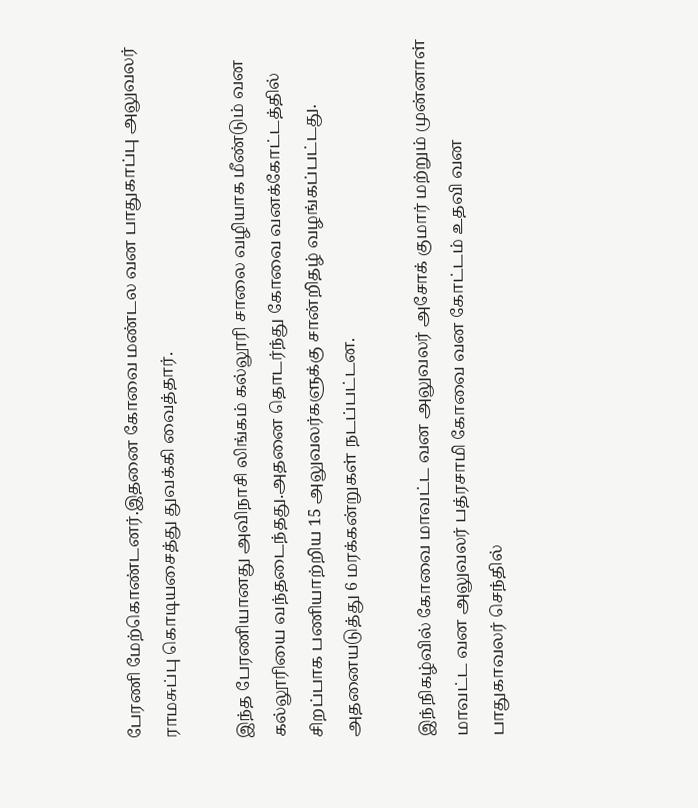பேரணி மேற்கொண்டனர்.இதனை கோவை மண்டல வன பாதுகாப்பு அலுவலர் ராமசுப்பு கொடியசைத்து துவக்கி வைத்தார்.

இந்த பேரணியானது அவிநாசி லிங்கம் கல்லூரி சாலை வழியாக மீண்டும் வன கல்லூரியை வந்தடைந்தது.அதனை தொடர்ந்து கோவை வனக்கோட்டத்தில் சிறப்பாக பணியாற்றிய 15 அலுவலர்களுக்கு சான்றிதழ் வழங்கப்பட்டது. அதனையடுத்து 6 மரக்கன்றுகள் நடப்பட்டன.

இந்நிகழ்வில் கோவை மாவட்ட வன அலுவலர் அசோக் குமார் மற்றும் முன்னாள் மாவட்ட வன அலுவலர் பத்ரசாமி கோவை வன கோட்டம் உதவி வன பாதுகாவலர் செந்தில்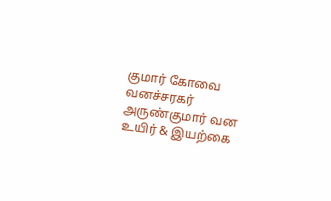குமார் கோவை வனச்சரகர் அருண்குமார் வன உயிர் & இயற்கை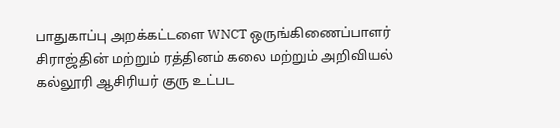பாதுகாப்பு அறக்கட்டளை WNCT ஒருங்கிணைப்பாளர் சிராஜ்தின் மற்றும் ரத்தினம் கலை மற்றும் அறிவியல் கல்லூரி ஆசிரியர் குரு உட்பட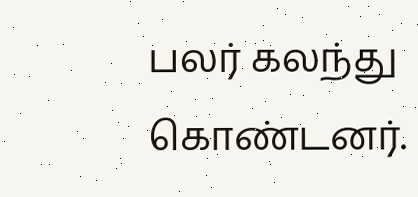பலர் கலந்து கொண்டனர்.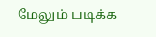மேலும் படிக்க